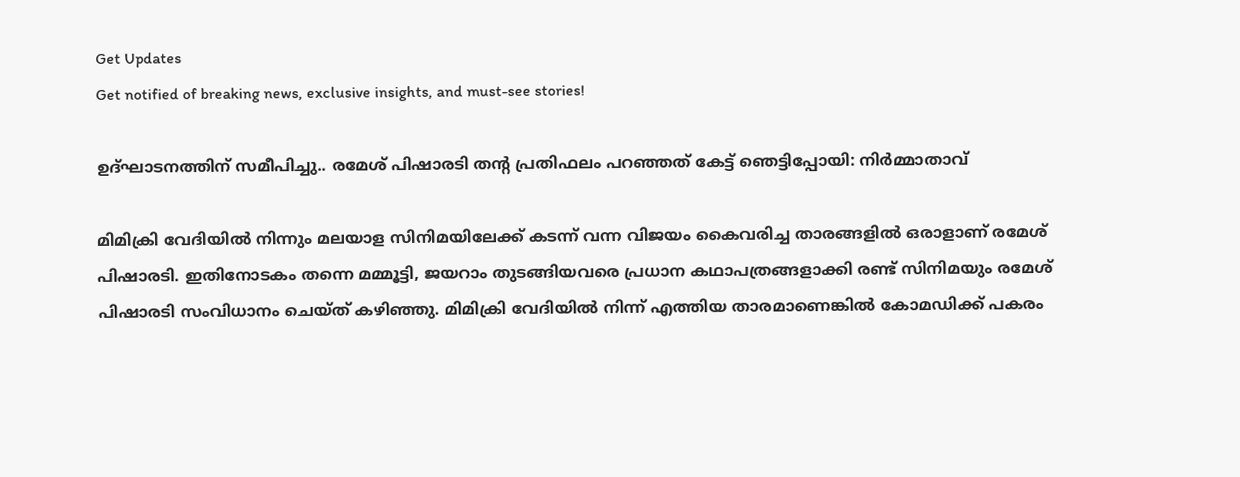Get Updates
Get notified of breaking news, exclusive insights, and must-see stories!

ഉദ്ഘാടനത്തിന് സമീപിച്ചു.. രമേശ് പിഷാരടി തന്റ പ്രതിഫലം പറഞ്ഞത് കേട്ട് ഞെട്ടിപ്പോയി: നിർമ്മാതാവ്

മിമിക്രി വേദിയില്‍ നിന്നും മലയാള സിനിമയിലേക്ക് കടന്ന് വന്ന വിജയം കൈവരിച്ച താരങ്ങളില്‍ ഒരാളാണ് രമേശ് പിഷാരടി. ഇതിനോടകം തന്നെ മമ്മൂട്ടി, ജയറാം തുടങ്ങിയവരെ പ്രധാന കഥാപത്രങ്ങളാക്കി രണ്ട് സിനിമയും രമേശ് പിഷാരടി സംവിധാനം ചെയ്ത് കഴിഞ്ഞു. മിമിക്രി വേദിയില്‍ നിന്ന് എത്തിയ താരമാണെങ്കില്‍ കോമഡിക്ക് പകരം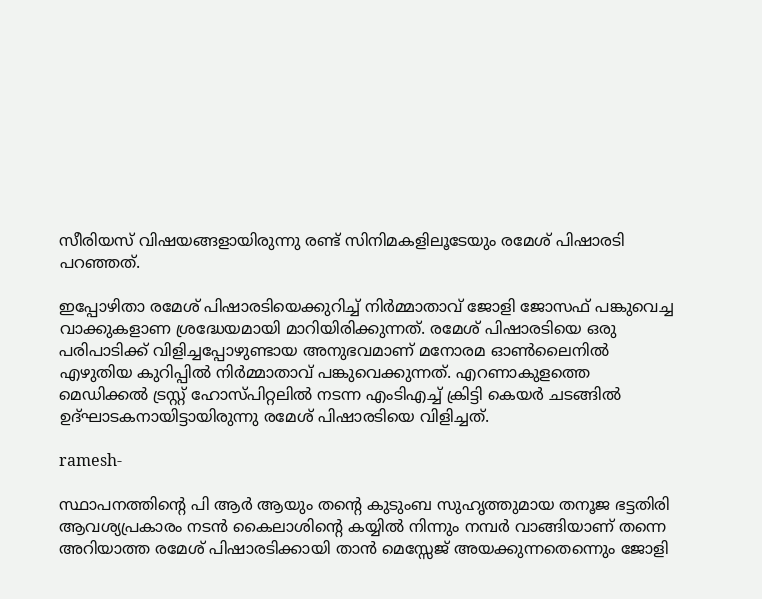സീരിയസ് വിഷയങ്ങളായിരുന്നു രണ്ട് സിനിമകളിലൂടേയും രമേശ് പിഷാരടി പറഞ്ഞത്.

ഇപ്പോഴിതാ രമേശ് പിഷാരടിയെക്കുറിച്ച് നിർമ്മാതാവ് ജോളി ജോസഫ് പങ്കുവെച്ച വാക്കുകളാണ ശ്രദ്ധേയമായി മാറിയിരിക്കുന്നത്. രമേശ് പിഷാരടിയെ ഒരു പരിപാടിക്ക് വിളിച്ചപ്പോഴുണ്ടായ അനുഭവമാണ് മനോരമ ഓണ്‍ലൈനില്‍ എഴുതിയ കുറിപ്പില്‍ നിർമ്മാതാവ് പങ്കുവെക്കുന്നത്. എറണാകുളത്തെ മെഡിക്കൽ ട്രസ്റ്റ് ഹോസ്പിറ്റലിൽ നടന്ന എംടിഎച്ച് ക്രിട്ടി കെയർ ചടങ്ങിൽ ഉദ്ഘാടകനായിട്ടായിരുന്നു രമേശ് പിഷാരടിയെ വിളിച്ചത്.

ramesh-

സ്ഥാപനത്തിന്റെ പി ആർ ആയും തന്റെ കുടുംബ സുഹൃത്തുമായ തനൂജ ഭട്ടതിരി ആവശ്യപ്രകാരം നടന്‍ കൈലാശിന്റെ കയ്യില്‍ നിന്നും നമ്പർ വാങ്ങിയാണ് തന്നെ അറിയാത്ത രമേശ് പിഷാരടിക്കായി താന്‍ മെസ്സേജ് അയക്കുന്നതെന്നെും ജോളി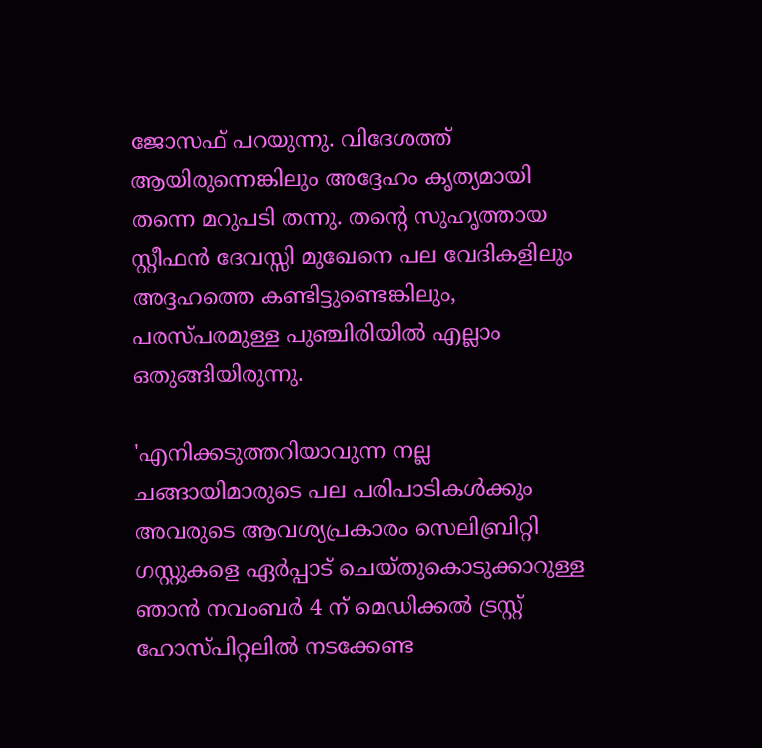ജോസഫ് പറയുന്നു. വിദേശത്ത് ആയിരുന്നെങ്കിലും അദ്ദേഹം കൃത്യമായി തന്നെ മറുപടി തന്നു. തന്റെ സുഹൃത്തായ സ്റ്റീഫൻ ദേവസ്സി മുഖേനെ പല വേദികളിലും അദ്ദഹത്തെ കണ്ടിട്ടുണ്ടെങ്കിലും, പരസ്പരമുള്ള പുഞ്ചിരിയിൽ എല്ലാം ഒതുങ്ങിയിരുന്നു.

'എനിക്കടുത്തറിയാവുന്ന നല്ല ചങ്ങായിമാരുടെ പല പരിപാടികൾക്കും അവരുടെ ആവശ്യപ്രകാരം സെലിബ്രിറ്റി ഗസ്റ്റുകളെ ഏർപ്പാട് ചെയ്തുകൊടുക്കാറുള്ള ഞാൻ നവംബർ 4 ന് മെഡിക്കൽ ട്രസ്റ്റ് ഹോസ്പിറ്റലിൽ നടക്കേണ്ട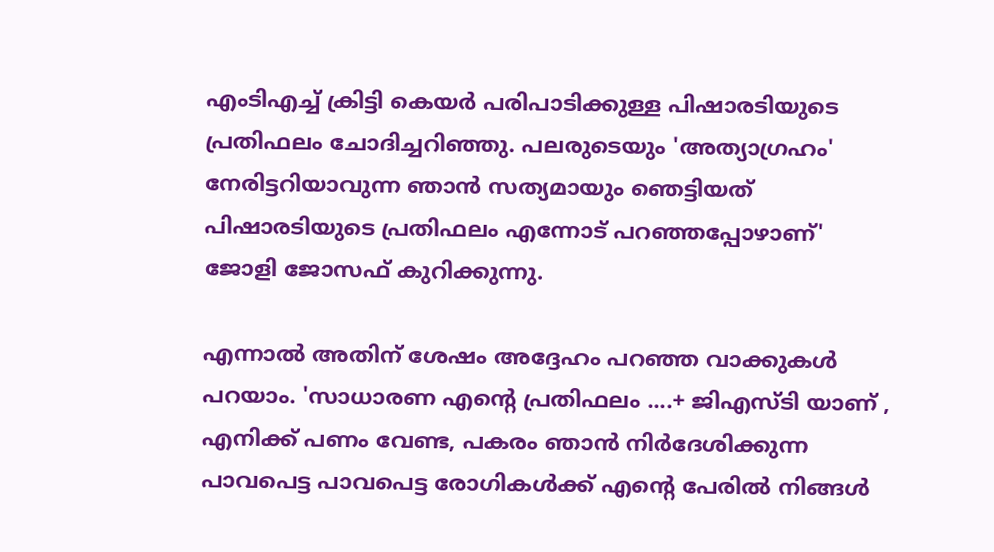എംടിഎച്ച് ക്രിട്ടി കെയർ പരിപാടിക്കുള്ള പിഷാരടിയുടെ പ്രതിഫലം ചോദിച്ചറിഞ്ഞു. പലരുടെയും 'അത്യാഗ്രഹം' നേരിട്ടറിയാവുന്ന ഞാൻ സത്യമായും ഞെട്ടിയത് പിഷാരടിയുടെ പ്രതിഫലം എന്നോട് പറഞ്ഞപ്പോഴാണ്' ജോളി ജോസഫ് കുറിക്കുന്നു.

എന്നാല്‍ അതിന് ശേഷം അദ്ദേഹം പറഞ്ഞ വാക്കുകള്‍ പറയാം. 'സാധാരണ എന്റെ പ്രതിഫലം ....+ ജിഎസ്ടി യാണ് , എനിക്ക് പണം വേണ്ട, പകരം ഞാൻ നിർദേശിക്കുന്ന പാവപെട്ട പാവപെട്ട രോഗികൾക്ക് എന്റെ പേരിൽ നിങ്ങൾ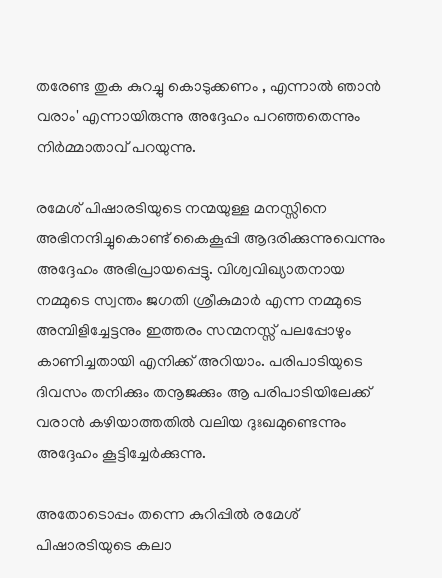തരേണ്ട തുക കുറച്ചു കൊടുക്കണം , എന്നാൽ ഞാൻ വരാം' എന്നായിരുന്നു അദ്ദേഹം പറഞ്ഞതെന്നും നിർമ്മാതാവ് പറയുന്നു.

രമേശ് പിഷാരടിയുടെ നന്മയുള്ള മനസ്സിനെ അഭിനന്ദിച്ചുകൊണ്ട് കൈകൂപ്പി ആദരിക്കുന്നുവെന്നും അദ്ദേഹം അഭിപ്രായപ്പെട്ടു. വിശ്വവിഖ്യാതനായ നമ്മുടെ സ്വന്തം ജഗതി ശ്രീകുമാർ എന്ന നമ്മുടെ അമ്പിളിച്ചേട്ടനും ഇത്തരം സന്മനസ്സ് പലപ്പോഴും കാണിച്ചതായി എനിക്ക് അറിയാം. പരിപാടിയുടെ ദിവസം തനിക്കും തനൂജക്കും ആ പരിപാടിയിലേക്ക് വരാന്‍ കഴിയാത്തതില്‍ വലിയ ദുഃഖമുണ്ടെന്നും അദ്ദേഹം കൂട്ടിച്ചേർക്കുന്നു.

അതോടൊപ്പം തന്നെ കുറിപ്പില്‍ രമേശ് പിഷാരടിയുടെ കലാ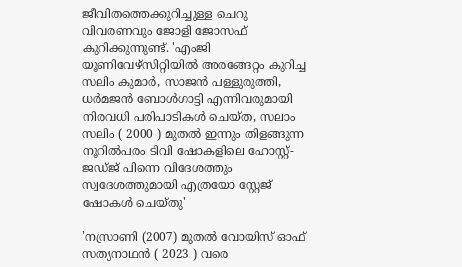ജീവിതത്തെക്കുറിച്ചുള്ള ചെറു വിവരണവും ജോളി ജോസഫ് കുറിക്കുന്നുണ്ട്. 'എംജി യൂണിവേഴ്സിറ്റിയിൽ അരങ്ങേറ്റം കുറിച്ച സലിം കുമാർ, സാജൻ പള്ളുരുത്തി, ധർമജൻ ബോൾഗാട്ടി എന്നിവരുമായി നിരവധി പരിപാടികൾ ചെയ്ത, സലാം സലിം ( 2000 ) മുതൽ ഇന്നും തിളങ്ങുന്ന നൂറിൽപരം ടിവി ഷോകളിലെ ഹോസ്റ്റ്-ജഡ്ജ് പിന്നെ വിദേശത്തും സ്വദേശത്തുമായി എത്രയോ സ്റ്റേജ് ഷോകൾ ചെയ്തു'

'നസ്രാണി (2007) മുതൽ വോയിസ് ഓഫ് സത്യനാഥൻ ( 2023 ) വരെ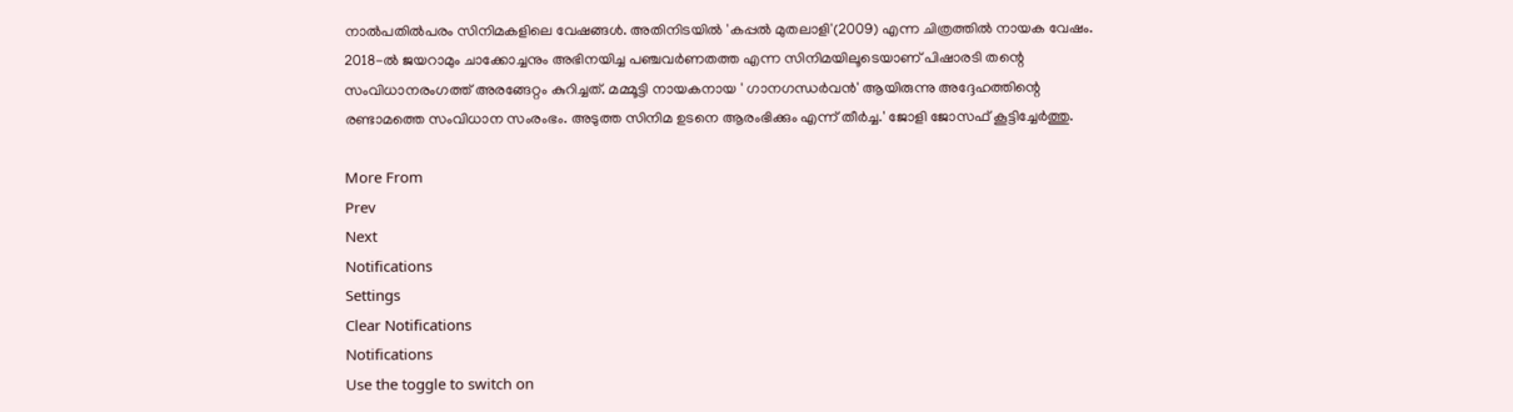നാൽപതില്‍പരം സിനിമകളിലെ വേഷങ്ങൾ. അതിനിടയിൽ 'കപ്പൽ മുതലാളി'(2009) എന്ന ചിത്രത്തിൽ നായക വേഷം. 2018-ൽ ജയറാമും ചാക്കോച്ചനും അഭിനയിച്ച പഞ്ചവർണതത്ത എന്ന സിനിമയിലൂടെയാണ് പിഷാരടി തന്റെ സംവിധാനരംഗത്ത് അരങ്ങേറ്റം കുറിച്ചത്. മമ്മൂട്ടി നായകനായ ' ഗാനഗന്ധർവൻ' ആയിരുന്നു അദ്ദേഹത്തിന്റെ രണ്ടാമത്തെ സംവിധാന സംരംഭം. അടുത്ത സിനിമ ഉടനെ ആരംഭിക്കും എന്ന് തീർച്ച.' ജോളി ജോസഫ് കൂട്ടിച്ചേർത്തു.

More From
Prev
Next
Notifications
Settings
Clear Notifications
Notifications
Use the toggle to switch on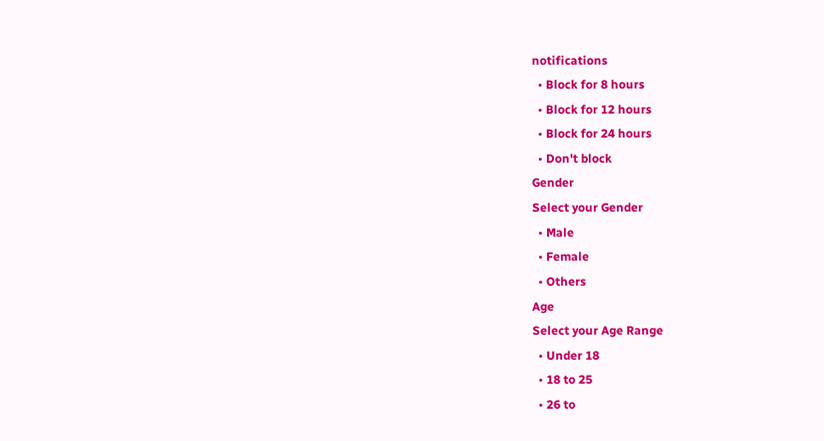notifications
  • Block for 8 hours
  • Block for 12 hours
  • Block for 24 hours
  • Don't block
Gender
Select your Gender
  • Male
  • Female
  • Others
Age
Select your Age Range
  • Under 18
  • 18 to 25
  • 26 to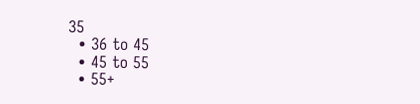35
  • 36 to 45
  • 45 to 55
  • 55+